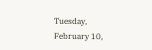Tuesday, February 10,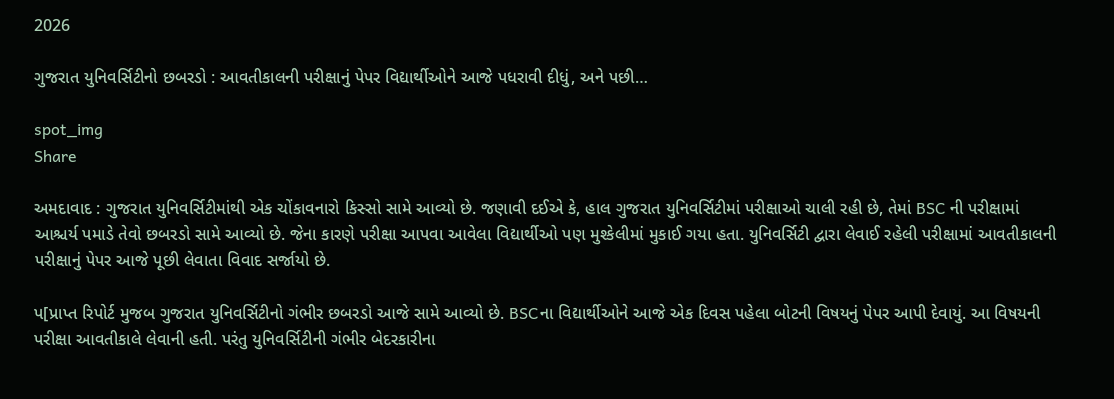2026

ગુજરાત યુનિવર્સિટીનો છબરડો : આવતીકાલની પરીક્ષાનું પેપર વિદ્યાર્થીઓને આજે પધરાવી દીધું, અને પછી…

spot_img
Share

અમદાવાદ : ગુજરાત યુનિવર્સિટીમાંથી એક ચોંકાવનારો કિસ્સો સામે આવ્યો છે. જણાવી દઈએ કે, હાલ ગુજરાત યુનિવર્સિટીમાં પરીક્ષાઓ ચાલી રહી છે, તેમાં BSC ની પરીક્ષામાં આશ્ચર્ય પમાડે તેવો છબરડો સામે આવ્યો છે. જેના કારણે પરીક્ષા આપવા આવેલા વિદ્યાર્થીઓ પણ મુશ્કેલીમાં મુકાઈ ગયા હતા. યુનિવર્સિટી દ્વારા લેવાઈ રહેલી પરીક્ષામાં આવતીકાલની પરીક્ષાનું પેપર આજે પૂછી લેવાતા વિવાદ સર્જાયો છે.

પ[પ્રાપ્ત રિપોર્ટ મુજબ ગુજરાત યુનિવર્સિટીનો ગંભીર છબરડો આજે સામે આવ્યો છે. BSCના વિદ્યાર્થીઓને આજે એક દિવસ પહેલા બોટની વિષયનું પેપર આપી દેવાયું. આ વિષયની પરીક્ષા આવતીકાલે લેવાની હતી. પરંતુ યુનિવર્સિટીની ગંભીર બેદરકારીના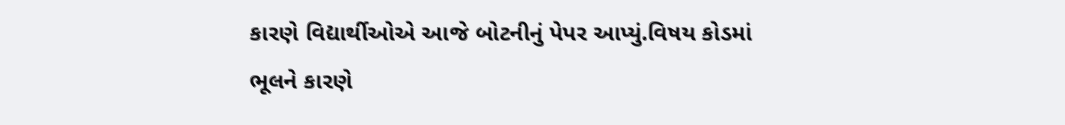કારણે વિદ્યાર્થીઓએ આજે બોટનીનું પેપર આપ્યું.વિષય કોડમાં ભૂલને કારણે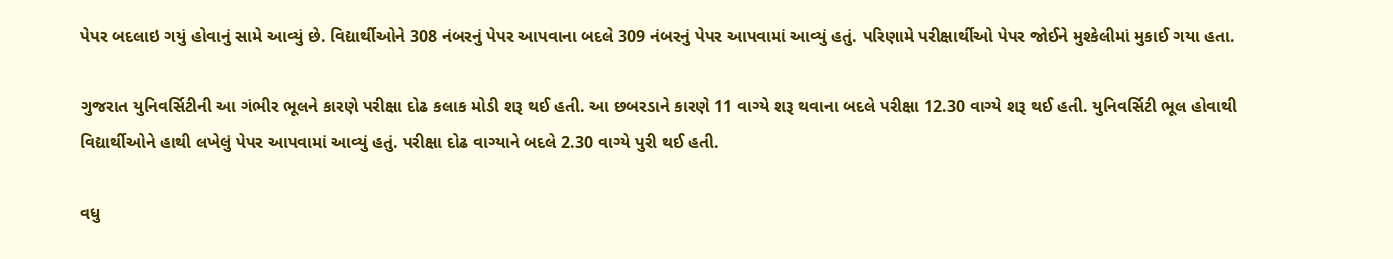પેપર બદલાઇ ગયું હોવાનું સામે આવ્યું છે. વિદ્યાર્થીઓને 308 નંબરનું પેપર આપવાના બદલે 309 નંબરનું પેપર આપવામાં આવ્યું હતું. પરિણામે પરીક્ષાર્થીઓ પેપર જોઈને મુશ્કેલીમાં મુકાઈ ગયા હતા.

ગુજરાત યુનિવર્સિટીની આ ગંભીર ભૂલને કારણે પરીક્ષા દોઢ કલાક મોડી શરૂ થઈ હતી. આ છબરડાને કારણે 11 વાગ્યે શરૂ થવાના બદલે પરીક્ષા 12.30 વાગ્યે શરૂ થઈ હતી. યુનિવર્સિટી ભૂલ હોવાથી વિદ્યાર્થીઓને હાથી લખેલું પેપર આપવામાં આવ્યું હતું. પરીક્ષા દોઢ વાગ્યાને બદલે 2.30 વાગ્યે પુરી થઈ હતી.

વધુ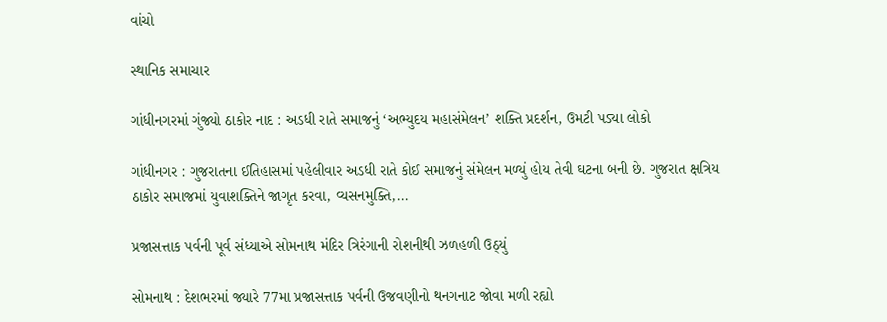વાંચો

સ્થાનિક સમાચાર

ગાંધીનગરમાં ગુંજ્યો ઠાકોર નાદ : અડધી રાતે સમાજનું ‘અભ્યુદય મહાસંમેલન’ શક્તિ પ્રદર્શન, ઉમટી પડ્યા લોકો

ગાંધીનગર : ગુજરાતના ઈતિહાસમાં પહેલીવાર અડધી રાતે કોઈ સમાજનું સંમેલન મળ્યું હોય તેવી ઘટના બની છે. ગુજરાત ક્ષત્રિય ઠાકોર સમાજમાં યુવાશક્તિને જાગૃત કરવા, વ્યસનમુક્તિ,...

પ્રજાસત્તાક પર્વની પૂર્વ સંધ્યાએ સોમનાથ મંદિર ત્રિરંગાની રોશનીથી ઝળહળી ઉઠ્યું

સોમનાથ : દેશભરમાં જ્યારે 77મા પ્રજાસત્તાક પર્વની ઉજવણીનો થનગનાટ જોવા મળી રહ્યો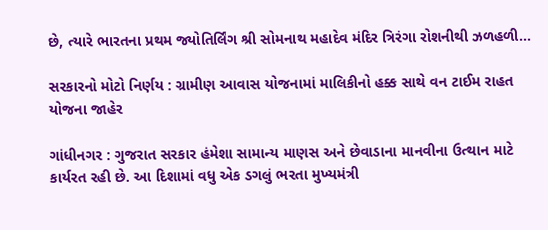છે, ત્યારે ભારતના પ્રથમ જ્યોતિર્લિંગ શ્રી સોમનાથ મહાદેવ મંદિર ત્રિરંગા રોશનીથી ઝળહળી...

સરકારનો મોટો નિર્ણય : ગ્રામીણ આવાસ યોજનામાં માલિકીનો હક્ક સાથે વન ટાઈમ રાહત યોજના જાહેર

ગાંધીનગર : ગુજરાત સરકાર હંમેશા સામાન્ય માણસ અને છેવાડાના માનવીના ઉત્થાન માટે કાર્યરત રહી છે. આ દિશામાં વધુ એક ડગલું ભરતા મુખ્યમંત્રી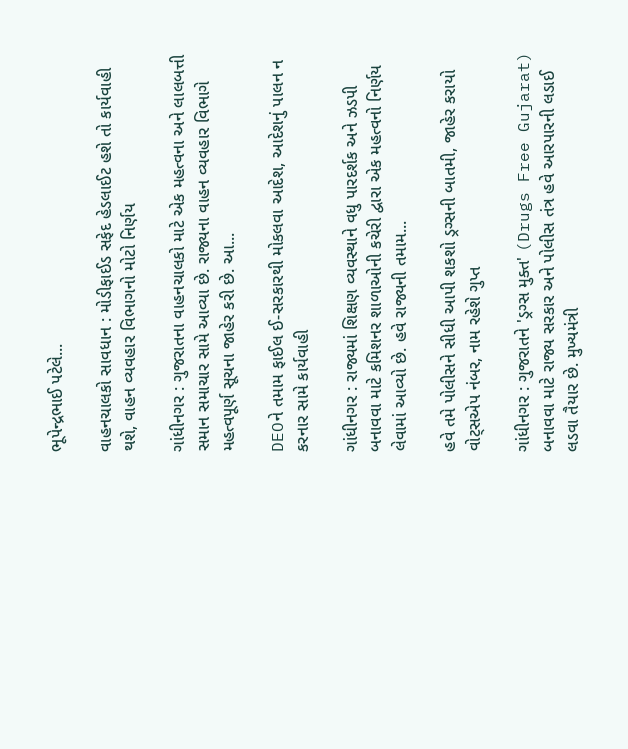ભૂપેન્દ્રભાઈ પટેલે...

વાહનચાલકો સાવધાન : મોડીફાઈડ સફેદ હેડલાઈટ હશે તો કાર્યવાહી થશે, વાહન વ્યવહાર વિભાગનો મોટો નિર્ણય

ગાંધીનગર : ગુજરાતના વાહનચાલકો માટે એક મહત્વના અને લાલબત્તી સમાન સમાચાર સામે આવ્યા છે. રાજ્યના વાહન વ્યવહાર વિભાગે મહત્વપૂર્ણ સૂચના જાહેર કરી છે. આ...

DEOને તમામ ફાઈલ ઈ-સરકારથી મોકલવા આદેશ, આદેશનું પાલન ન કરનાર સામે કાર્યવાહી

ગાંધીનગર : રાજ્યમાં શિક્ષણ વ્યવસ્થાને વધુ પારદર્શક અને ઝડપી બનાવવા માટે કમિશનર શાળાઓની કચેરી દ્વારા એક મહત્વનો નિર્ણય લેવામાં આવ્યો છે. હવે રાજ્યની તમામ...

હવે તમે પોલીસને સીધી આપી શકશો ડ્રગ્સની બાતમી, જાહેર કરાયો વોટ્સએપ નંબર, નામ રહેશે ગુપ્ત

ગાંધીનગર : ગુજરાતને 'ડ્રગ્સ મુક્ત' (Drugs Free Gujarat) બનાવવા માટે રાજ્ય સરકાર અને પોલીસ તંત્ર હવે આરપારની લડાઈ લડવા તૈયાર છે. મુખ્યમંત્રી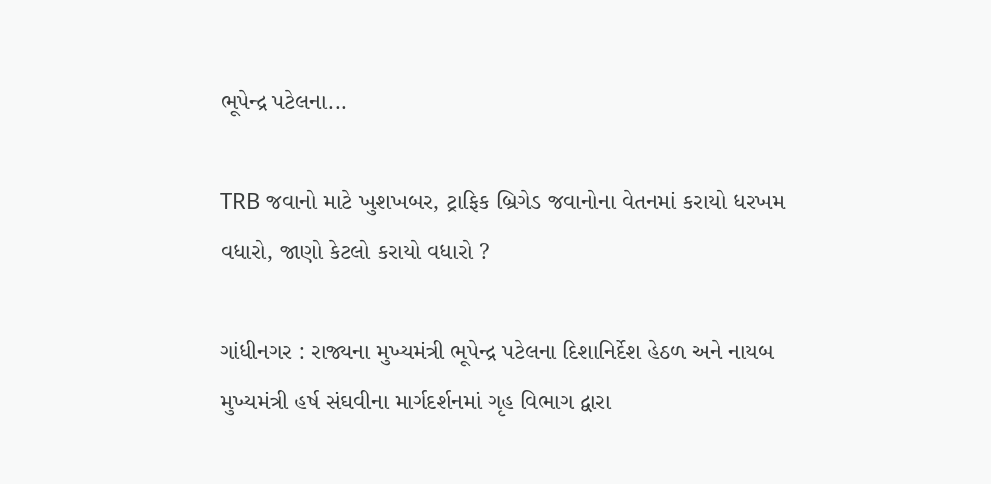ભૂપેન્દ્ર પટેલના...

TRB જવાનો માટે ખુશખબર, ટ્રાફિક બ્રિગેડ જવાનોના વેતનમાં કરાયો ધરખમ વધારો, જાણો કેટલો કરાયો વધારો ?

ગાંધીનગર : રાજ્યના મુખ્યમંત્રી ભૂપેન્દ્ર પટેલના દિશાનિર્દેશ હેઠળ અને નાયબ મુખ્યમંત્રી હર્ષ સંઘવીના માર્ગદર્શનમાં ગૃહ વિભાગ દ્વારા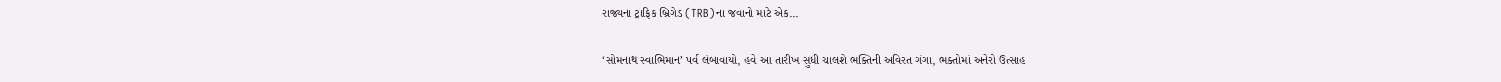રાજ્યના ટ્રાફિક બ્રિગેડ (TRB)ના જવાનો માટે એક...

‘સોમનાથ સ્વાભિમાન’ પર્વ લંબાવાયો, હવે આ તારીખ સુધી ચાલશે ભક્તિની અવિરત ગંગા, ભક્તોમાં અનેરો ઉત્સાહ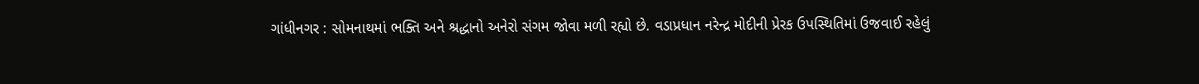ગાંધીનગર : સોમનાથમાં ભક્તિ અને શ્રદ્ધાનો અનેરો સંગમ જોવા મળી રહ્યો છે. વડાપ્રધાન નરેન્દ્ર મોદીની પ્રેરક ઉપસ્થિતિમાં ઉજવાઈ રહેલું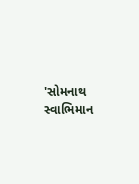'સોમનાથ સ્વાભિમાન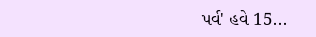પર્વ' હવે 15...